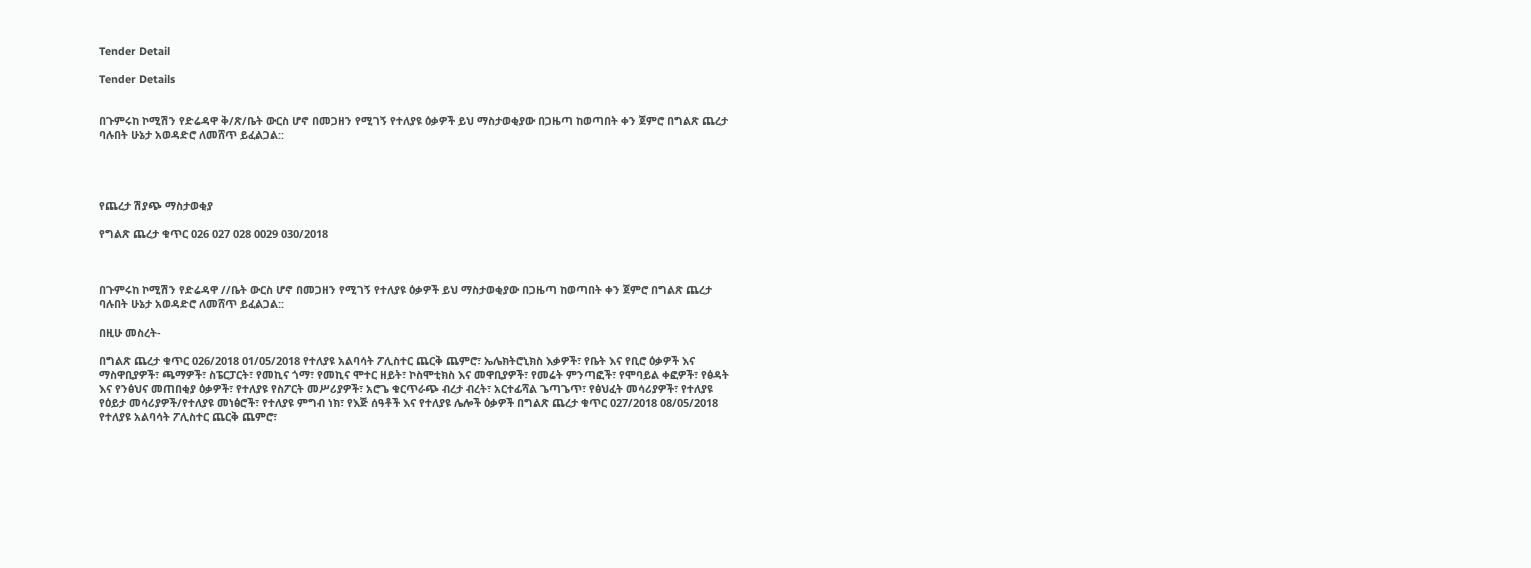Tender Detail

Tender Details


በጉምሩከ ኮሚሽን የድሬዳዋ ቅ/ጽ/ቤት ውርስ ሆኖ በመጋዘን የሚገኝ የተለያዩ ዕቃዎች ይህ ማስታወቂያው በጋዜጣ ከወጣበት ቀን ጀምሮ በግልጽ ጨረታ ባሉበት ሁኔታ አወዳድሮ ለመሸጥ ይፈልጋል::




የጨረታ ሽያጭ ማስታወቂያ

የግልጽ ጨረታ ቁጥር 026 027 028 0029 030/2018



በጉምሩከ ኮሚሽን የድሬዳዋ //ቤት ውርስ ሆኖ በመጋዘን የሚገኝ የተለያዩ ዕቃዎች ይህ ማስታወቂያው በጋዜጣ ከወጣበት ቀን ጀምሮ በግልጽ ጨረታ ባሉበት ሁኔታ አወዳድሮ ለመሸጥ ይፈልጋል::

በዚሁ መስረት-

በግልጽ ጨረታ ቁጥር 026/2018 01/05/2018 የተለያዩ አልባሳት ፖሊስተር ጨርቅ ጨምሮ፣ ኤሌክትሮኒክስ እቃዎች፣ የቤት እና የቢሮ ዕቃዎች እና ማስዋቢያዎች፣ ጫማዎች፣ ስፔርፓርት፣ የመኪና ጎማ፣ የመኪና ሞተር ዘይት፣ ኮስሞቲክስ እና መዋቢያዎች፣ የመሬት ምንጣፎች፣ የሞባይል ቀፎዎች፣ የፅዳት እና የንፅህና መጠበቂያ ዕቃዎች፣ የተለያዩ የስፖርት መሥሪያዎች፣ አሮጌ ቁርጥራጭ ብረታ ብረት፣ አርተፊሻል ጌጣጌጥ፣ የፅህፈት መሳሪያዎች፣ የተለያዩ የዕይታ መሳሪያዎች/የተለያዩ መነፅሮች፣ የተለያዩ ምግብ ነክ፣ የእጅ ሰዓቶች እና የተለያዩ ሌሎች ዕቃዎች በግልጽ ጨረታ ቁጥር 027/2018 08/05/2018 የተለያዩ አልባሳት ፖሊስተር ጨርቅ ጨምሮ፣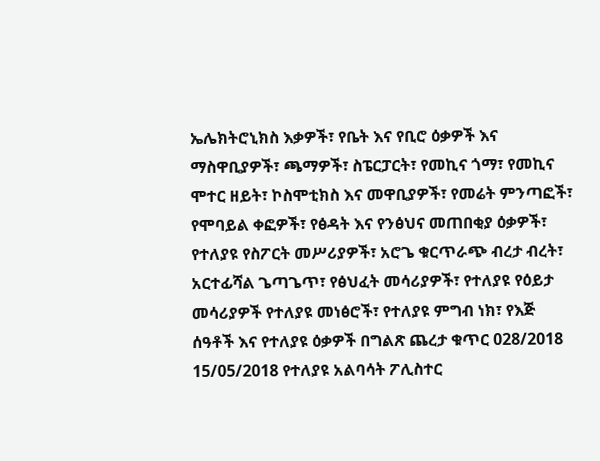ኤሌክትሮኒክስ እቃዎች፣ የቤት እና የቢሮ ዕቃዎች እና ማስዋቢያዎች፣ ጫማዎች፣ ስፔርፓርት፣ የመኪና ጎማ፣ የመኪና ሞተር ዘይት፣ ኮስሞቲክስ እና መዋቢያዎች፣ የመሬት ምንጣፎች፣ የሞባይል ቀፎዎች፣ የፅዳት እና የንፅህና መጠበቂያ ዕቃዎች፣ የተለያዩ የስፖርት መሥሪያዎች፣ አሮጌ ቁርጥራጭ ብረታ ብረት፣ አርተፊሻል ጌጣጌጥ፣ የፅህፈት መሳሪያዎች፣ የተለያዩ የዕይታ መሳሪያዎች የተለያዩ መነፅሮች፣ የተለያዩ ምግብ ነክ፣ የእጅ ሰዓቶች እና የተለያዩ ዕቃዎች በግልጽ ጨረታ ቁጥር 028/2018 15/05/2018 የተለያዩ አልባሳት ፖሊስተር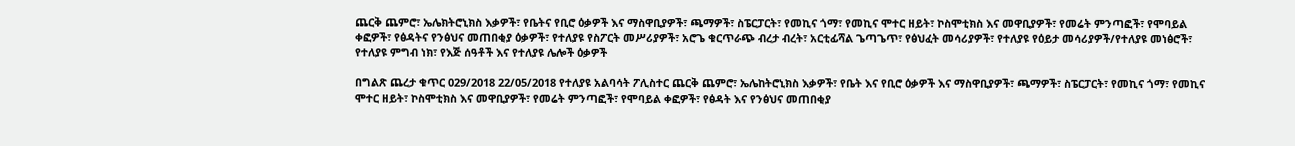ጨርቅ ጨምሮ፣ ኤሌክትሮኒክስ እቃዎች፣ የቤትና የቢሮ ዕቃዎች እና ማስዋቢያዎች፣ ጫማዎች፣ ስፔርፓርት፣ የመኪና ጎማ፣ የመኪና ሞተር ዘይት፣ ኮስሞቲክስ እና መዋቢያዎች፣ የመሬት ምንጣፎች፣ የሞባይል ቀፎዎች፣ የፅዳትና የንፅህና መጠበቂያ ዕቃዎች፣ የተለያዩ የስፖርት መሥሪያዎች፣ አሮጌ ቁርጥራጭ ብረታ ብረት፣ አርቲፊሻል ጌጣጌጥ፣ የፅህፈት መሳሪያዎች፣ የተለያዩ የዕይታ መሳሪያዎች/የተለያዩ መነፅሮች፣ የተለያዩ ምግብ ነክ፣ የእጅ ሰዓቶች እና የተለያዩ ሌሎች ዕቃዎች

በግልጽ ጨረታ ቁጥር 029/2018 22/05/2018 የተለያዩ አልባሳት ፖሊስተር ጨርቅ ጨምሮ፣ ኤሌከትሮኒክስ እቃዎች፣ የቤት እና የቢሮ ዕቃዎች እና ማስዋቢያዎች፣ ጫማዎች፣ ስፔርፓርት፣ የመኪና ጎማ፣ የመኪና ሞተር ዘይት፣ ኮስሞቲክስ እና መዋቢያዎች፣ የመሬት ምንጣፎች፣ የሞባይል ቀፎዎች፣ የፅዳት እና የንፅህና መጠበቂያ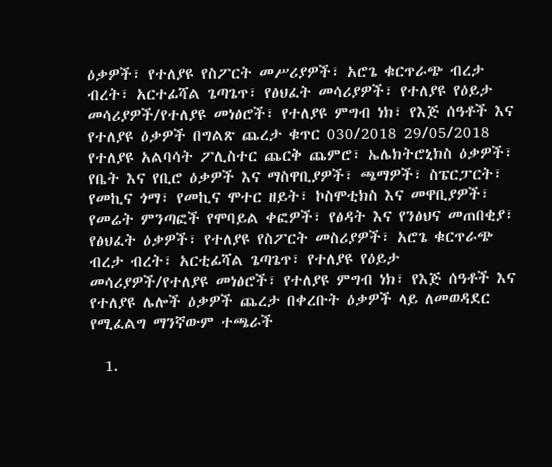ዕቃዎች፣ የተለያዩ የስፖርት መሥሪያዎች፣ አሮጌ ቁርጥራጭ ብረታ ብረት፣ አርተፊሻል ጌጣጌጥ፣ የፅህፈት መሳሪያዎች፣ የተለያዩ የዕይታ መሳሪያዎች/የተለያዩ መነፅሮች፣ የተለያዩ ምግብ ነክ፣ የእጅ ሰዓቶች እና የተለያዩ ዕቃዎች በግልጽ ጨረታ ቁጥር 030/2018 29/05/2018 የተለያዩ አልባሳት ፖሊስተር ጨርቅ ጨምሮ፣ ኤሌክትሮኒክስ ዕቃዎች፣ የቤት እና የቢሮ ዕቃዎች እና ማስዋቢያዎች፣ ጫማዎች፣ ስፔርፓርት፣ የመኪና ጎማ፣ የመኪና ሞተር ዘይት፣ ኮስሞቲክስ እና መዋቢያዎች፣ የመሬት ምንጣፎች የሞባይል ቀፎዎች፣ የፅዳት እና የንፅህና መጠበቂያ፣ የፅህፈት ዕቃዎች፣ የተለያዩ የስፖርት መስሪያዎች፣ አሮጌ ቁርጥራጭ ብረታ ብረት፣ አርቲፊሻል ጌጣጌጥ፣ የተለያዩ የዕይታ መሳሪያዎች/የተለያዩ መነፅሮች፣ የተለያዩ ምግብ ነክ፣ የእጅ ሰዓቶች እና የተለያዩ ሌሎች ዕቃዎች ጨረታ በቀረቡት ዕቃዎች ላይ ለመወዳደር የሚፈልግ ማንኛውም ተጫራች

  1.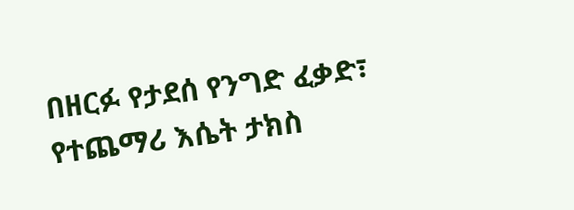በዘርፉ የታደሰ የንግድ ፈቃድ፣ የተጨማሪ እሴት ታክስ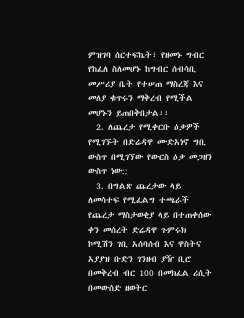ምዝገባ ሰርተፍኬት፣ የዘመኑ ግብር የከፈለ ስለመሆኑ ከግብር ሰብሳቢ መሥሪያ ቤት የተሠጠ ማስረጃ እና መለያ ቁጥሩን ማቅረብ የሚችል መሆኑን ይጠበቅበታል፡፡
  2. ለጨረታ የሚቀርቡ ዕቃዎች የሚገኙት በድሬዳዋ ሙድአነኖ ግቢ ውስጥ በሚገኘው የውርስ ዕቃ መጋዘን ውስጥ ነው::
  3. በግልጽ ጨረታው ላይ ለመሳተፍ የሚፈልግ ተጫራች የጨረታ ማስታወቂያ ላይ በተጠቀሰው ቀን መሰረት ድሬዳዋ ጉምሩክ ኮሚሽን ገቢ አሰባሰብ እና ዋስትና አያያዝ ቡድን ገንዘብ ያዥ ቢሮ በመቅረብ ብር 100 በመክፈል ሪሲት በመውሰድ ዘወትር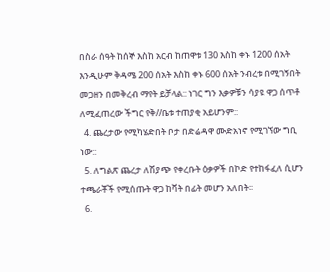በስራ ሰዓት ከሰኞ እስከ አርብ ከጠዋቱ 130 እስከ ቀኑ 1200 ሰአት እንዲሁም ቅዳሜ 200 ሰአት እስከ ቀኑ 600 ሰአት ንብረቱ በሚገኝበት መጋዘን በመቅረብ ማየት ይቻላል:: ነገር ግን እቃዎቹን ሳያዩ ዋጋ ሰጥቶ ለሚፈጠረው ችግር የቅ//ቤቱ ተጠያቂ አይሆንም::
  4. ጨረታው የሚካሄድበት ቦታ በድሬዳዋ ሙድአነኖ የሚገኘው ግቢ ነው::
  5. ለግልጽ ጨረታ ለሽያጭ የቀረቡት ዕቃዎች በኮድ የተከፋፈለ ሲሆን ተጫራቾች የሚሰጡት ዋጋ ከቫት በፊት መሆን አለበት፡፡
  6.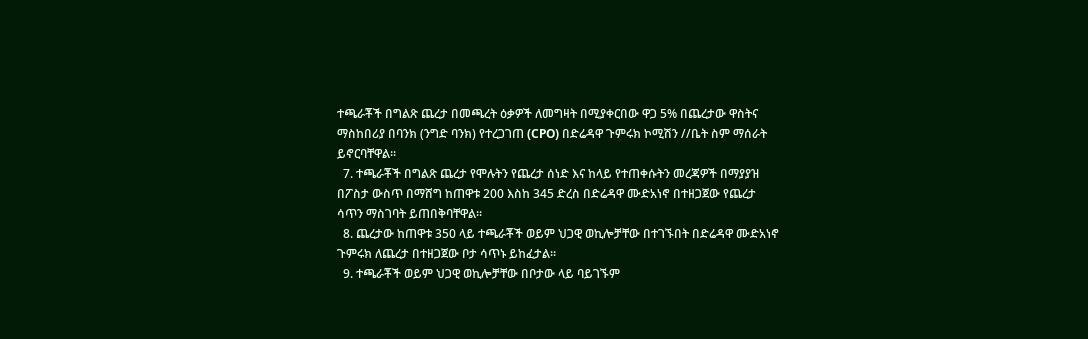ተጫራቾች በግልጽ ጨረታ በመጫረት ዕቃዎች ለመግዛት በሚያቀርበው ዋጋ 5% በጨረታው ዋስትና ማስከበሪያ በባንክ (ንግድ ባንክ) የተረጋገጠ (CPO) በድሬዳዋ ጉምሩክ ኮሚሽን //ቤት ስም ማሰራት ይኖርባቸዋል።
  7. ተጫራቾች በግልጽ ጨረታ የሞሉትን የጨረታ ሰነድ እና ከላይ የተጠቀሱትን መረጃዎች በማያያዝ በፖስታ ውስጥ በማሸግ ከጠዋቱ 200 እስከ 345 ድረስ በድሬዳዋ ሙድአነኖ በተዘጋጀው የጨረታ ሳጥን ማስገባት ይጠበቅባቸዋል፡፡
  8. ጨረታው ከጠዋቱ 350 ላይ ተጫራቾች ወይም ህጋዊ ወኪሎቻቸው በተገኙበት በድሬዳዋ ሙድአነኖ ጉምሩክ ለጨረታ በተዘጋጀው ቦታ ሳጥኑ ይከፈታል፡፡
  9. ተጫራቾች ወይም ህጋዊ ወኪሎቻቸው በቦታው ላይ ባይገኙም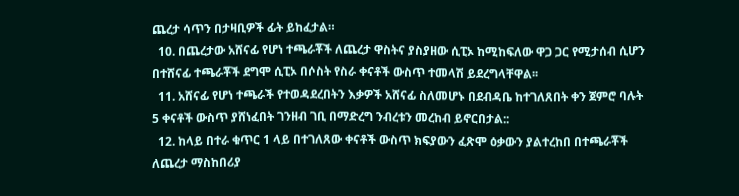ጨረታ ሳጥን በታዛቢዎች ፊት ይከፈታል።
  10. በጨረታው አሸናፊ የሆነ ተጫራቾች ለጨረታ ዋስትና ያስያዘው ሲፒኦ ከሚከፍለው ዋጋ ጋር የሚታሰብ ሲሆን በተሸናፊ ተጫራቾች ደግሞ ሲፒኦ በሶስት የስራ ቀናቶች ውስጥ ተመላሽ ይደረግላቸዋል፡፡
  11. አሸናፊ የሆነ ተጫራች የተወዳደረበትን እቃዎች አሸናፊ ስለመሆኑ በደብዳቤ ከተገለጸበት ቀን ጀምሮ ባሉት 5 ቀናቶች ውስጥ ያሸነፈበት ገንዘብ ገቢ በማድረግ ንብረቱን መረከብ ይኖርበታል::
  12. ከላይ በተራ ቁጥር 1 ላይ በተገለጸው ቀናቶች ውስጥ ክፍያውን ፈጽሞ ዕቃውን ያልተረከበ በተጫራቾች ለጨረታ ማስከበሪያ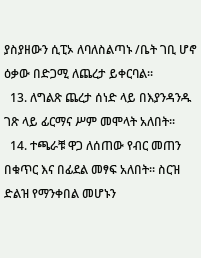ያስያዘውን ሲፒኦ ለባለስልጣኑ /ቤት ገቢ ሆኖ ዕቃው በድጋሚ ለጨረታ ይቀርባል፡፡
  13. ለግልጽ ጨረታ ሰነድ ላይ በእያንዳንዱ ገጽ ላይ ፊርማና ሥም መሞላት አለበት፡፡
  14. ተጫራቹ ዋጋ ለሰጠው የብር መጠን በቁጥር እና በፊደል መፃፍ አለበት፡፡ ስርዝ ድልዝ የማንቀበል መሆኑን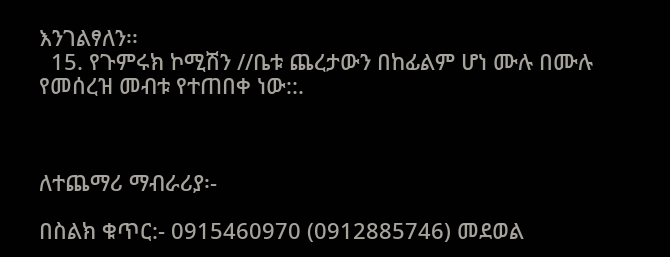እንገልፃለን፡፡
  15. የጉምሩክ ኮሚሽን //ቤቱ ጨረታውን በከፊልም ሆነ ሙሉ በሙሉ የመሰረዝ መብቱ የተጠበቀ ነው::.



ለተጨማሪ ማብራሪያ፡-

በስልክ ቁጥር:- 0915460970 (0912885746) መደወል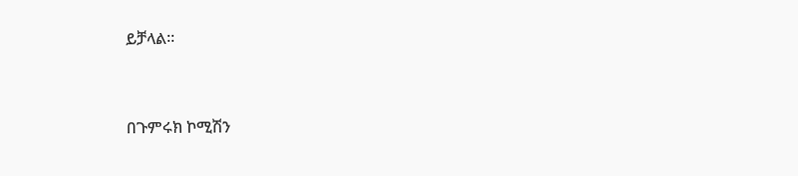ይቻላል።



በጉምሩክ ኮሚሽን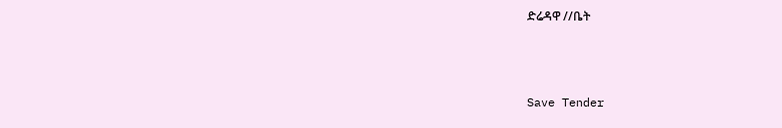ድሬዳዋ //ቤት



Save Tender